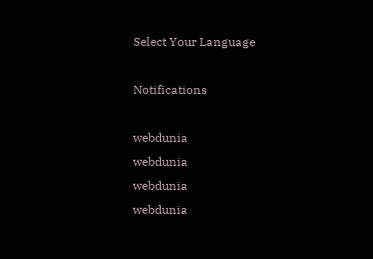Select Your Language

Notifications

webdunia
webdunia
webdunia
webdunia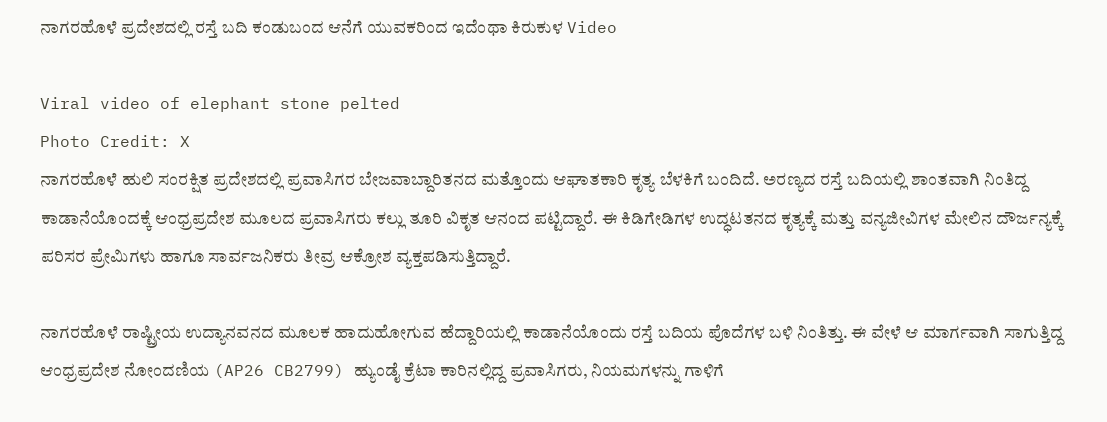ನಾಗರಹೊಳೆ ಪ್ರದೇಶದಲ್ಲಿ ರಸ್ತೆ ಬದಿ ಕಂಡುಬಂದ ಆನೆಗೆ ಯುವಕರಿಂದ ಇದೆಂಥಾ ಕಿರುಕುಳ Video

Viral video of elephant stone pelted
Photo Credit: X
ನಾಗರಹೊಳೆ ಹುಲಿ ಸಂರಕ್ಷಿತ ಪ್ರದೇಶದಲ್ಲಿ ಪ್ರವಾಸಿಗರ ಬೇಜವಾಬ್ದಾರಿತನದ ಮತ್ತೊಂದು ಆಘಾತಕಾರಿ ಕೃತ್ಯ ಬೆಳಕಿಗೆ ಬಂದಿದೆ. ಅರಣ್ಯದ ರಸ್ತೆ ಬದಿಯಲ್ಲಿ ಶಾಂತವಾಗಿ ನಿಂತಿದ್ದ ಕಾಡಾನೆಯೊಂದಕ್ಕೆ ಆಂಧ್ರಪ್ರದೇಶ ಮೂಲದ ಪ್ರವಾಸಿಗರು ಕಲ್ಲು ತೂರಿ ವಿಕೃತ ಆನಂದ ಪಟ್ಟಿದ್ದಾರೆ. ಈ ಕಿಡಿಗೇಡಿಗಳ ಉದ್ಧಟತನದ ಕೃತ್ಯಕ್ಕೆ ಮತ್ತು ವನ್ಯಜೀವಿಗಳ ಮೇಲಿನ ದೌರ್ಜನ್ಯಕ್ಕೆ ಪರಿಸರ ಪ್ರೇಮಿಗಳು ಹಾಗೂ ಸಾರ್ವಜನಿಕರು ತೀವ್ರ ಆಕ್ರೋಶ ವ್ಯಕ್ತಪಡಿಸುತ್ತಿದ್ದಾರೆ.

ನಾಗರಹೊಳೆ ರಾಷ್ಟ್ರೀಯ ಉದ್ಯಾನವನದ ಮೂಲಕ ಹಾದುಹೋಗುವ ಹೆದ್ದಾರಿಯಲ್ಲಿ ಕಾಡಾನೆಯೊಂದು ರಸ್ತೆ ಬದಿಯ ಪೊದೆಗಳ ಬಳಿ ನಿಂತಿತ್ತು. ಈ ವೇಳೆ ಆ ಮಾರ್ಗವಾಗಿ ಸಾಗುತ್ತಿದ್ದ ಆಂಧ್ರಪ್ರದೇಶ ನೋಂದಣಿಯ (AP26 CB2799) ಹ್ಯುಂಡೈ ಕ್ರೆಟಾ ಕಾರಿನಲ್ಲಿದ್ದ ಪ್ರವಾಸಿಗರು, ನಿಯಮಗಳನ್ನು ಗಾಳಿಗೆ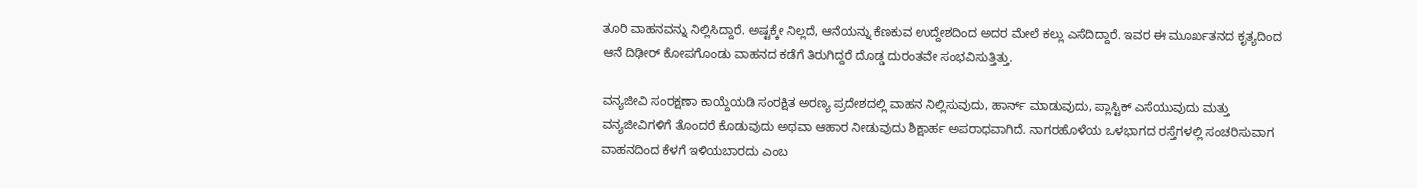ತೂರಿ ವಾಹನವನ್ನು ನಿಲ್ಲಿಸಿದ್ದಾರೆ. ಅಷ್ಟಕ್ಕೇ ನಿಲ್ಲದೆ, ಆನೆಯನ್ನು ಕೆಣಕುವ ಉದ್ದೇಶದಿಂದ ಅದರ ಮೇಲೆ ಕಲ್ಲು ಎಸೆದಿದ್ದಾರೆ. ಇವರ ಈ ಮೂರ್ಖತನದ ಕೃತ್ಯದಿಂದ ಆನೆ ದಿಢೀರ್ ಕೋಪಗೊಂಡು ವಾಹನದ ಕಡೆಗೆ ತಿರುಗಿದ್ದರೆ ದೊಡ್ಡ ದುರಂತವೇ ಸಂಭವಿಸುತ್ತಿತ್ತು.

ವನ್ಯಜೀವಿ ಸಂರಕ್ಷಣಾ ಕಾಯ್ದೆಯಡಿ ಸಂರಕ್ಷಿತ ಅರಣ್ಯ ಪ್ರದೇಶದಲ್ಲಿ ವಾಹನ ನಿಲ್ಲಿಸುವುದು, ಹಾರ್ನ್ ಮಾಡುವುದು, ಪ್ಲಾಸ್ಟಿಕ್ ಎಸೆಯುವುದು ಮತ್ತು ವನ್ಯಜೀವಿಗಳಿಗೆ ತೊಂದರೆ ಕೊಡುವುದು ಅಥವಾ ಆಹಾರ ನೀಡುವುದು ಶಿಕ್ಷಾರ್ಹ ಅಪರಾಧವಾಗಿದೆ. ನಾಗರಹೊಳೆಯ ಒಳಭಾಗದ ರಸ್ತೆಗಳಲ್ಲಿ ಸಂಚರಿಸುವಾಗ ವಾಹನದಿಂದ ಕೆಳಗೆ ಇಳಿಯಬಾರದು ಎಂಬ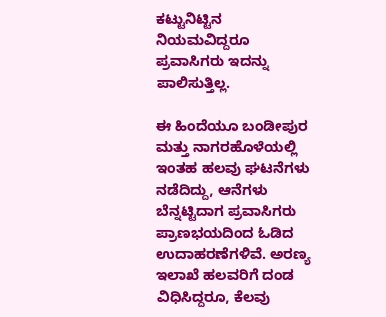ಕಟ್ಟುನಿಟ್ಟಿನ ನಿಯಮವಿದ್ದರೂ ಪ್ರವಾಸಿಗರು ಇದನ್ನು ಪಾಲಿಸುತ್ತಿಲ್ಲ.

ಈ ಹಿಂದೆಯೂ ಬಂಡೀಪುರ ಮತ್ತು ನಾಗರಹೊಳೆಯಲ್ಲಿ ಇಂತಹ ಹಲವು ಘಟನೆಗಳು ನಡೆದಿದ್ದು, ಆನೆಗಳು ಬೆನ್ನಟ್ಟಿದಾಗ ಪ್ರವಾಸಿಗರು ಪ್ರಾಣಭಯದಿಂದ ಓಡಿದ ಉದಾಹರಣೆಗಳಿವೆ. ಅರಣ್ಯ ಇಲಾಖೆ ಹಲವರಿಗೆ ದಂಡ ವಿಧಿಸಿದ್ದರೂ, ಕೆಲವು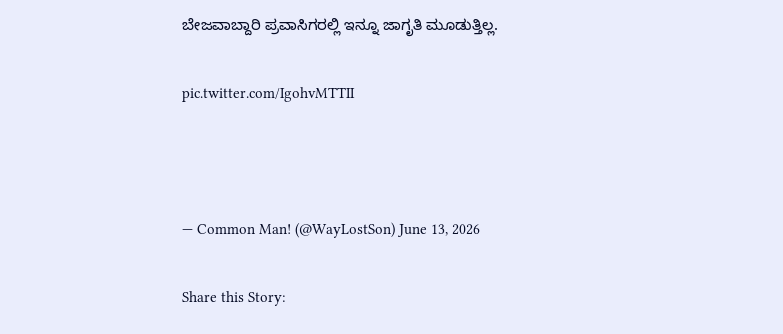ಬೇಜವಾಬ್ದಾರಿ ಪ್ರವಾಸಿಗರಲ್ಲಿ ಇನ್ನೂ ಜಾಗೃತಿ ಮೂಡುತ್ತಿಲ್ಲ.

pic.twitter.com/IgohvMTTII



— Common Man! (@WayLostSon) June 13, 2026

Share this Story: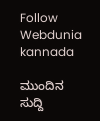Follow Webdunia kannada

ಮುಂದಿನ ಸುದ್ದಿ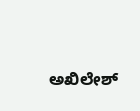ಅಖಿಲೇಶ್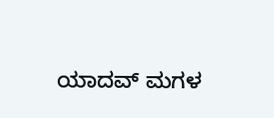ಯಾದವ್ ಮಗಳ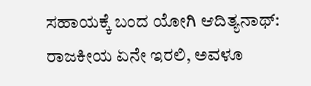ಸಹಾಯಕ್ಕೆ ಬಂದ ಯೋಗಿ ಆದಿತ್ಯನಾಥ್: ರಾಜಕೀಯ ಏನೇ ಇರಲಿ, ಅವಳೂ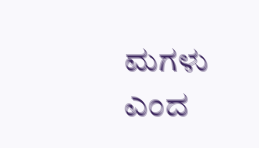ಮಗಳು ಎಂದ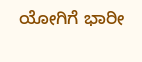ಯೋಗಿಗೆ ಭಾರೀ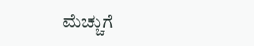ಮೆಚ್ಚುಗೆ